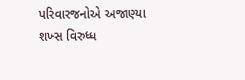પરિવારજનોએ અજાણ્યા શખ્સ વિરુધ્ધ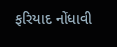ફરિયાદ નોંધાવી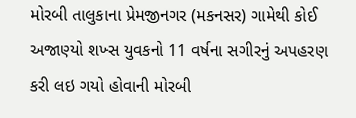મોરબી તાલુકાના પ્રેમજીનગર (મકનસર) ગામેથી કોઈ અજાણ્યો શખ્સ યુવકનો 11 વર્ષના સગીરનું અપહરણ કરી લઇ ગયો હોવાની મોરબી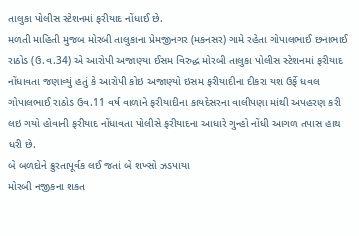તાલુકા પોલીસ સ્ટેશનમાં ફરીયાદ નોંધાઈ છે.
મળતી માહિતી મુજબ મોરબી તાલુકાના પ્રેમજીનગર (મકનસર) ગામે રહેતા ગોપાલભાઈ છનાભાઈ રાઠોડ (ઉ.વ.34) એ આરોપી અજાણ્યા ઈસમ વિરુદ્ધ મોરબી તાલુકા પોલીસ સ્ટેશનમાં ફરીયાદ નોંધાવતા જણાવ્યું હતું કે આરોપી કોઇ અજાણ્યો ઇસમ ફરીયાદીના દીકરા યશ ઉર્ફે ધવલ ગોપાલભાઈ રાઠોડ ઉવ.11 વર્ષ વાળાને ફરીયાદીના કાયદેસરના વાલીપણા માંથી અપહરણ કરી લઇ ગયો હોવાની ફરીયાદ નોંધાવતા પોલીસે ફરીયાદના આધારે ગુન્હો નોંધી આગળ તપાસ હાથ ધરી છે.
બે બળદોને ક્રુરતાપૂર્વક લઈ જતાં બે શખ્સો ઝડપાયા
મોરબી નજીકના શકત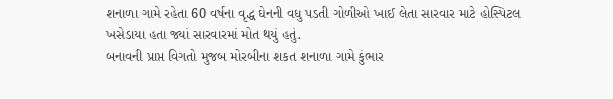શનાળા ગામે રહેતા 60 વર્ષના વૃદ્ધ ઘેનની વધુ પડતી ગોળીઓ ખાઈ લેતા સારવાર માટે હોસ્પિટલ ખસેડાયા હતા જ્યાં સારવારમાં મોત થયું હતું.
બનાવની પ્રાપ્ત વિગતો મુજબ મોરબીના શકત શનાળા ગામે કુંભાર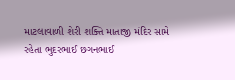માટલાવાળી શેરી શક્તિ માતાજી મંદિર સામે રહેતા ભુદરભાઈ છગનભાઈ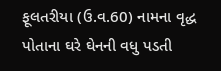ફૂલતરીયા (ઉ.વ.60) નામના વૃદ્ધ પોતાના ઘરે ઘેનની વધુ પડતી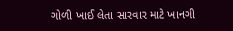ગોળી ખાઈ લેતા સારવાર માટે ખાનગી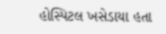હોસ્પિટલ ખસેડાયા હતા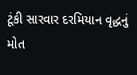ટૂંકી સારવાર દરમિયાન વૃદ્ધનું મોત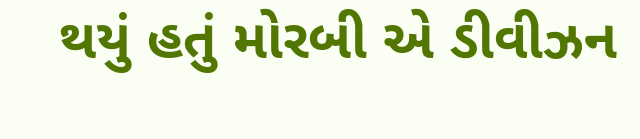થયું હતું મોરબી એ ડીવીઝન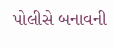પોલીસે બનાવની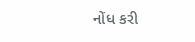નોંધ કરી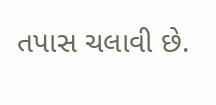તપાસ ચલાવી છે.